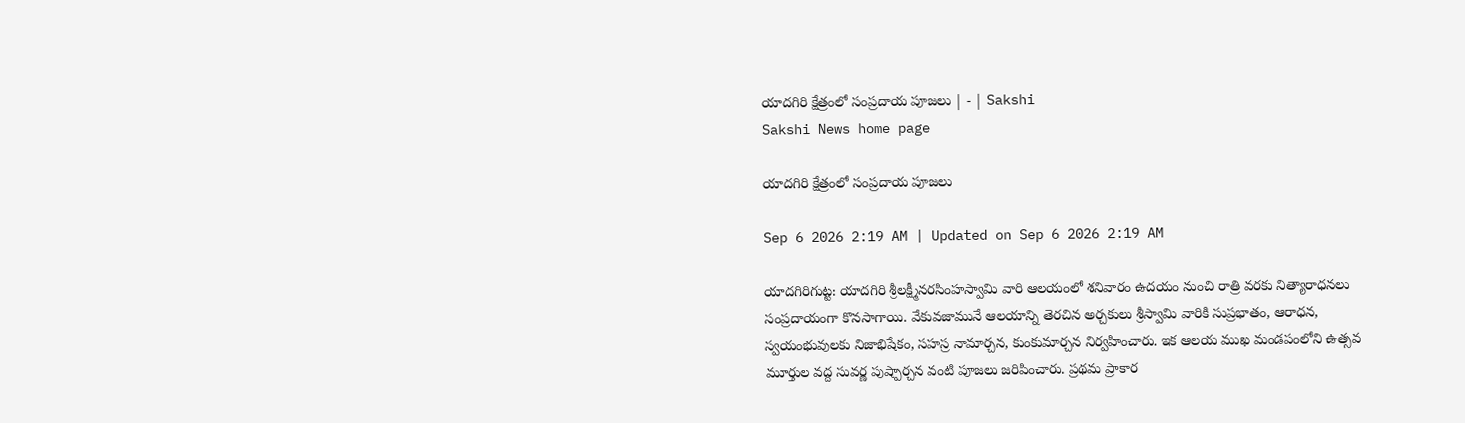యాదగిరి క్షేత్రంలో సంప్రదాయ పూజలు | - | Sakshi
Sakshi News home page

యాదగిరి క్షేత్రంలో సంప్రదాయ పూజలు

Sep 6 2026 2:19 AM | Updated on Sep 6 2026 2:19 AM

యాదగిరిగుట్ట: యాదగిరి శ్రీలక్ష్మీనరసింహస్వామి వారి ఆలయంలో శనివారం ఉదయం నుంచి రాత్రి వరకు నిత్యారాధనలు సంప్రదాయంగా కొనసాగాయి. వేకువజామునే ఆలయాన్ని తెరచిన అర్చకులు శ్రీస్వామి వారికి సుప్రభాతం, ఆరాధన, స్వయంభువులకు నిజాభిషేకం, సహస్ర నామార్చన, కుంకుమార్చన నిర్వహించారు. ఇక ఆలయ ముఖ మండపంలోని ఉత్సవ మూర్తుల వద్ద సువర్ణ పుష్పార్చన వంటి పూజలు జరిపించారు. ప్రథమ ప్రాకార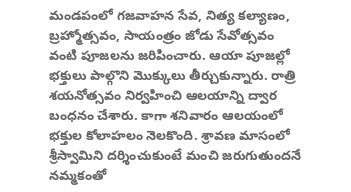మండపంలో గజవాహన సేవ, నిత్య కల్యాణం, బ్రహ్మోత్సవం, సాయంత్రం జోడు సేవోత్సవం వంటి పూజలను జరిపించారు. ఆయా పూజల్లో భక్తులు పాల్గొని మొక్కులు తీర్చుకున్నారు. రాత్రి శయనోత్సవం నిర్వహించి ఆలయాన్ని ద్వార బంధనం చేశారు. కాగా శనివారం ఆలయంలో భక్తుల కోలాహలం నెలకొంది. శ్రావణ మాసంలో శ్రీస్వామిని దర్శించుకుంటే మంచి జరుగుతుందనే నమ్మకంతో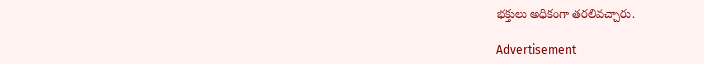భక్తులు అధికంగా తరలివచ్చారు.

Advertisement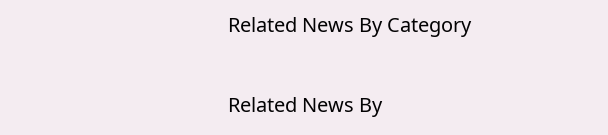Related News By Category

Related News By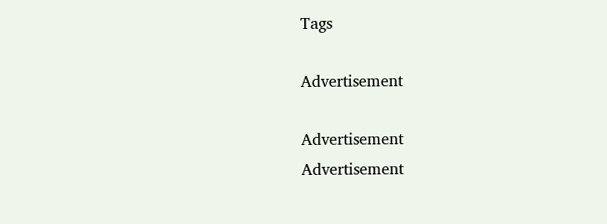Tags

Advertisement

Advertisement
Advertisement